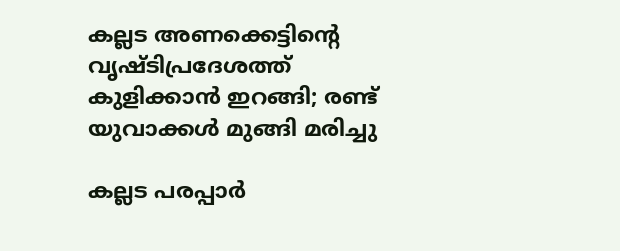കല്ലട അണക്കെട്ടിന്റെ വൃഷ്ടിപ്രദേശത്ത് കുളിക്കാന്‍ ഇറങ്ങി; രണ്ട് യുവാക്കള്‍ മുങ്ങി മരിച്ചു

കല്ലട പരപ്പാര്‍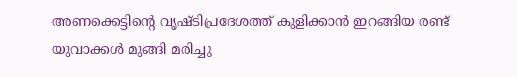അണക്കെട്ടിന്റെ വൃഷ്ടിപ്രദേശത്ത് കുളിക്കാന്‍ ഇറങ്ങിയ രണ്ട് യുവാക്കള്‍ മുങ്ങി മരിച്ചു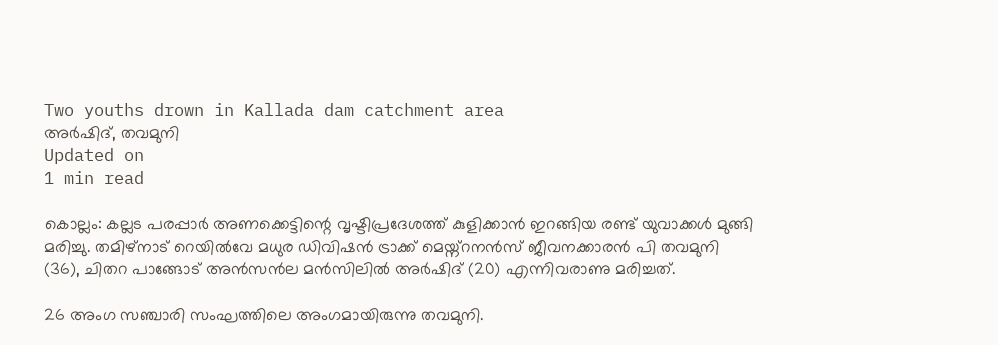Two youths drown in Kallada dam catchment area
അര്‍ഷിദ്, തവമുനി
Updated on
1 min read

കൊല്ലം: കല്ലട പരപ്പാര്‍ അണക്കെട്ടിന്റെ വൃഷ്ടിപ്രദേശത്ത് കുളിക്കാന്‍ ഇറങ്ങിയ രണ്ട് യുവാക്കള്‍ മുങ്ങി മരിച്ചു. തമിഴ്‌നാട് റെയില്‍വേ മധുര ഡിവിഷന്‍ ട്രാക്ക് മെയ്ന്റനന്‍സ് ജീവനക്കാരന്‍ പി തവമുനി (36), ചിതറ പാങ്ങോട് അന്‍സന്‍ല മന്‍സിലില്‍ അര്‍ഷിദ് (20) എന്നിവരാണു മരിച്ചത്.

26 അംഗ സഞ്ചാരി സംഘത്തിലെ അംഗമായിരുന്നു തവമുനി.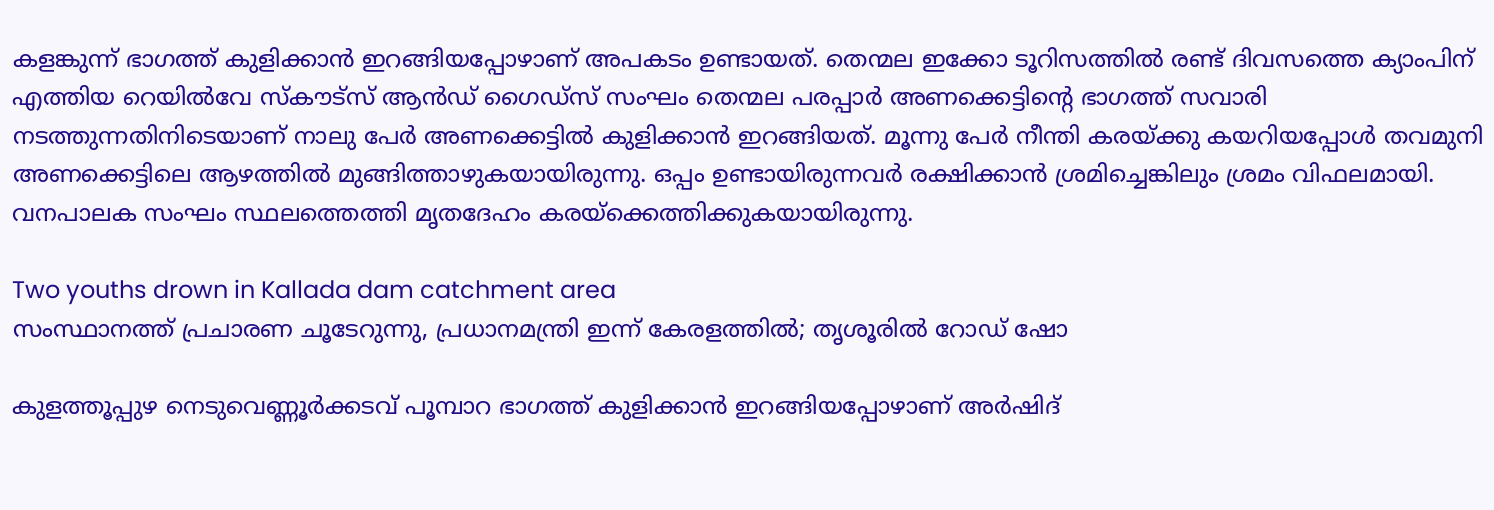കളങ്കുന്ന് ഭാഗത്ത് കുളിക്കാന്‍ ഇറങ്ങിയപ്പോഴാണ് അപകടം ഉണ്ടായത്. തെന്മല ഇക്കോ ടൂറിസത്തില്‍ രണ്ട് ദിവസത്തെ ക്യാംപിന് എത്തിയ റെയില്‍വേ സ്‌കൗട്‌സ് ആന്‍ഡ് ഗൈഡ്‌സ് സംഘം തെന്മല പരപ്പാര്‍ അണക്കെട്ടിന്റെ ഭാഗത്ത് സവാരി നടത്തുന്നതിനിടെയാണ് നാലു പേര്‍ അണക്കെട്ടില്‍ കുളിക്കാന്‍ ഇറങ്ങിയത്. മൂന്നു പേര്‍ നീന്തി കരയ്ക്കു കയറിയപ്പോള്‍ തവമുനി അണക്കെട്ടിലെ ആഴത്തില്‍ മുങ്ങിത്താഴുകയായിരുന്നു. ഒപ്പം ഉണ്ടായിരുന്നവര്‍ രക്ഷിക്കാന്‍ ശ്രമിച്ചെങ്കിലും ശ്രമം വിഫലമായി. വനപാലക സംഘം സ്ഥലത്തെത്തി മൃതദേഹം കരയ്‌ക്കെത്തിക്കുകയായിരുന്നു.

Two youths drown in Kallada dam catchment area
സംസ്ഥാനത്ത് പ്രചാരണ ചൂടേറുന്നു, പ്രധാനമന്ത്രി ഇന്ന് കേരളത്തില്‍; തൃശൂരില്‍ റോഡ് ഷോ

കുളത്തൂപ്പുഴ നെടുവെണ്ണൂര്‍ക്കടവ് പൂമ്പാറ ഭാഗത്ത് കുളിക്കാന്‍ ഇറങ്ങിയപ്പോഴാണ് അര്‍ഷിദ്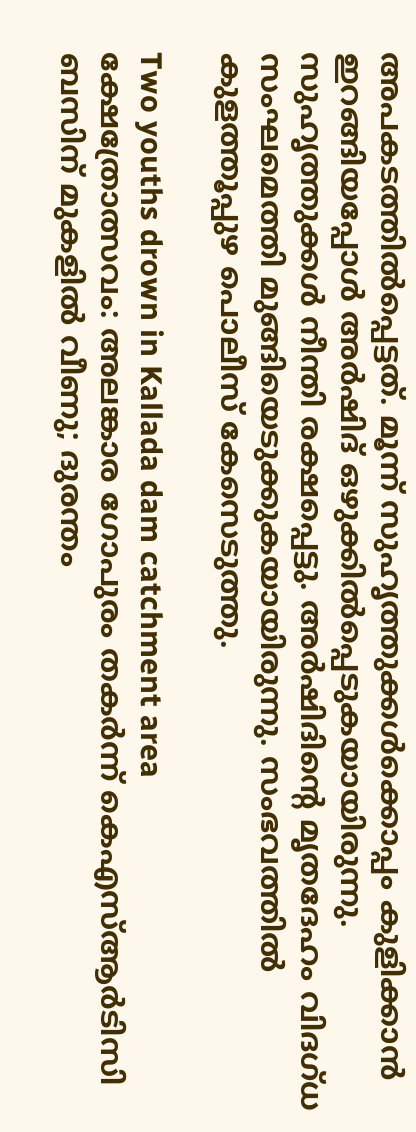അപകടത്തില്‍പ്പെട്ടത്. മൂന്ന് സുഹൃത്തുക്കള്‍ക്കൊപ്പം കുളിക്കാന്‍ ഇറങ്ങിയപ്പോള്‍ അര്‍ഷിദ് ഒഴുക്കില്‍പ്പെടുകയായിരുന്നു. സുഹൃത്തുക്കള്‍ നീന്തി രക്ഷപ്പെട്ടു. അര്‍ഷിദിന്റെ മൃതദേഹം വിദഗ്ധ സംഘമെത്തി മുങ്ങിയെടുക്കുകയായിരുന്നു. സംഭവത്തില്‍ കുളത്തൂപ്പുഴ പൊലീസ് കേസെടുത്തു.

Two youths drown in Kallada dam catchment area
ക്ഷേത്രോത്സവം: അലങ്കാര ഗോപുരം തകർന്ന് കെഎസ്ആർടിസി ബസിന് മുകളിൽ വീണു; ദുരന്തം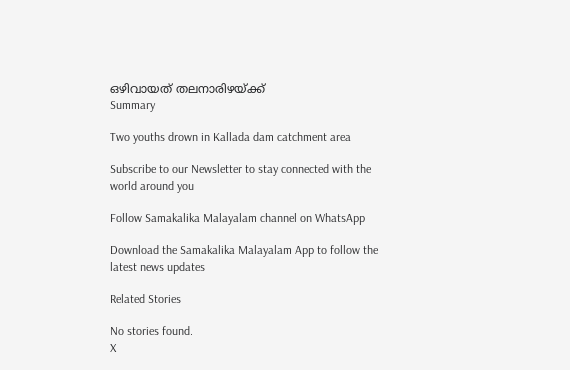ഒഴിവായത് തലനാരിഴയ്ക്ക്
Summary

Two youths drown in Kallada dam catchment area

Subscribe to our Newsletter to stay connected with the world around you

Follow Samakalika Malayalam channel on WhatsApp

Download the Samakalika Malayalam App to follow the latest news updates

Related Stories

No stories found.
X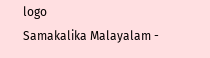logo
Samakalika Malayalam -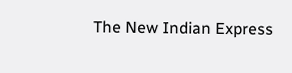The New Indian Express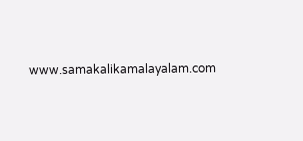www.samakalikamalayalam.com